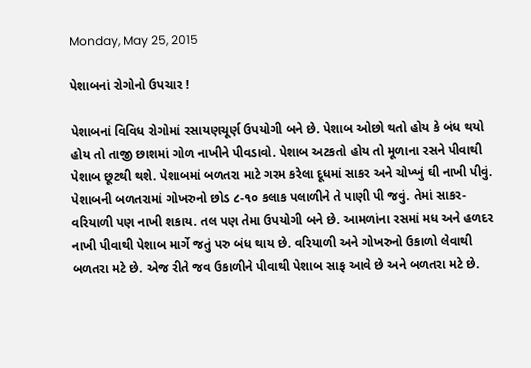Monday, May 25, 2015

પેશાબનાં રોગોનો ઉપચાર !

પેશાબનાં વિવિધ રોગોમાં રસાયણચૂર્ણ ઉપયોગી બને છે. પેશાબ ઓછો થતો હોય કે બંધ થયો હોય તો તાજી છાશમાં ગોળ નાખીને પીવડાવો. પેશાબ અટકતો હોય તો મૂળાના રસને પીવાથી પેશાબ છૂટથી થશે. પેશાબમાં બળતરા માટે ગરમ કરેલા દૂધમાં સાકર અને ચોખ્ખું ઘી નાખી પીવું. પેશાબની બળતરામાં ગોખરુનો છોડ ૮-૧૦ કલાક પલાળીને તે પાણી પી જવું. તેમાં સાકર-વરિયાળી પણ નાખી શકાય. તલ પણ તેમા ઉપયોગી બને છે. આમળાંના રસમાં મધ અને હળદર નાખી પીવાથી પેશાબ માર્ગે જતું પરુ બંધ થાય છે. વરિયાળી અને ગોખરુનો ઉકાળો લેવાથી બળતરા મટે છે. એજ રીતે જવ ઉકાળીને પીવાથી પેશાબ સાફ આવે છે અને બળતરા મટે છે.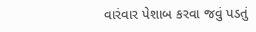વારંવાર પેશાબ કરવા જવું પડતું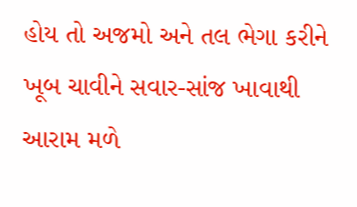હોય તો અજમો અને તલ ભેગા કરીને ખૂબ ચાવીને સવાર-સાંજ ખાવાથી આરામ મળે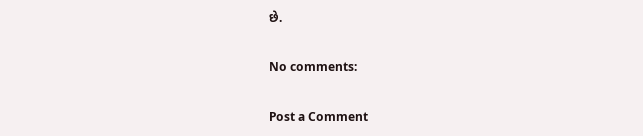છે.

No comments:

Post a Comment